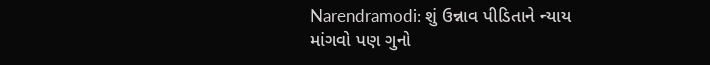Narendramodi: શું ઉન્નાવ પીડિતાને ન્યાય માંગવો પણ ગુનો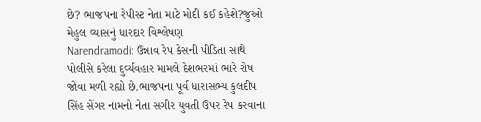છે? ભાજપના રેપીસ્ટ નેતા માટે મોદી કઈ કહેશે?જુઓ મેહુલ વ્યાસનું ધારદાર વિશ્લેષણ
Narendramodi: ઉન્નાવ રેપ કેસની પીડિતા સાથે પોલીસે કરેલા દુર્વ્યવહાર મામલે દેશભરમાં ભારે રોષ જોવા મળી રહ્યો છે.ભાજપના પૂર્વ ધારાસભ્ય કુલદીપ સિંહ સેંગર નામનો નેતા સગીર યુવતી ઉપર રેપ કરવાના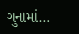ગુનામાં…